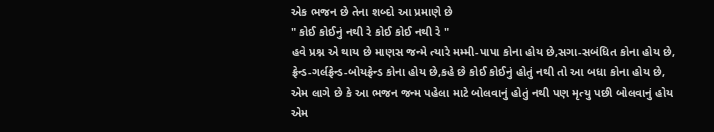એક ભજન છે તેના શબ્દો આ પ્રમાણે છે
" કોઈ કોઈનું નથી રે કોઈ કોઈ નથી રે "
હવે પ્રશ્ન એ થાય છે માણસ જન્મે ત્યારે મમ્મી-પાપા કોના હોય છે,સગા-સબંધિત કોના હોય છે,
ફ્રેન્ડ-ગર્લફ્રેન્ડ-બોયફ્રેન્ડ કોના હોય છે,કહે છે કોઈ કોઈનું હોતું નથી તો આ બધા કોના હોય છે,
એમ લાગે છે કે આ ભજન જન્મ પહેલા માટે બોલવાનું હોતું નથી પણ મૃત્યુ પછી બોલવાનું હોય
એમ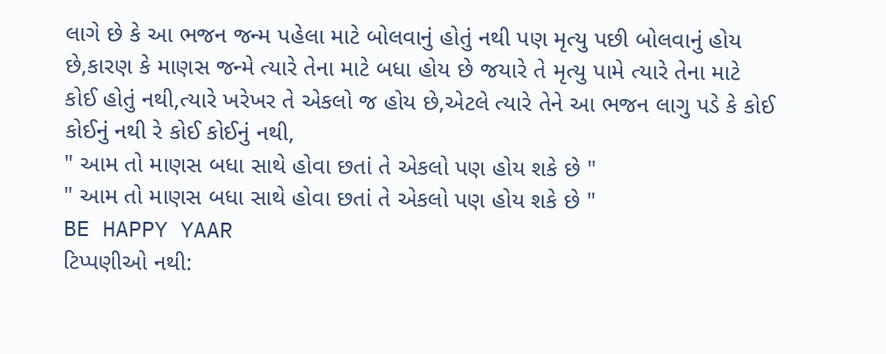લાગે છે કે આ ભજન જન્મ પહેલા માટે બોલવાનું હોતું નથી પણ મૃત્યુ પછી બોલવાનું હોય
છે,કારણ કે માણસ જન્મે ત્યારે તેના માટે બધા હોય છે જયારે તે મૃત્યુ પામે ત્યારે તેના માટે
કોઈ હોતું નથી,ત્યારે ખરેખર તે એકલો જ હોય છે,એટલે ત્યારે તેને આ ભજન લાગુ પડે કે કોઈ
કોઈનું નથી રે કોઈ કોઈનું નથી,
" આમ તો માણસ બધા સાથે હોવા છતાં તે એકલો પણ હોય શકે છે "
" આમ તો માણસ બધા સાથે હોવા છતાં તે એકલો પણ હોય શકે છે "
BE HAPPY YAAR
ટિપ્પણીઓ નથી: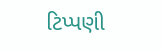ટિપ્પણી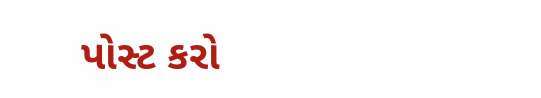પોસ્ટ કરો